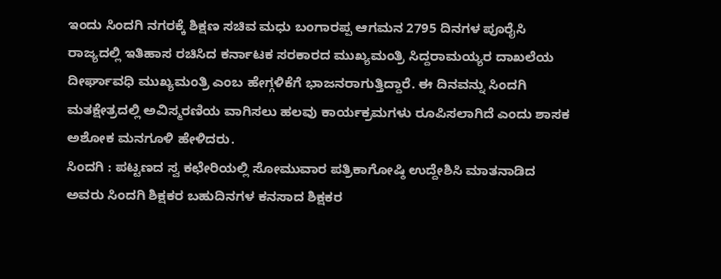ಇಂದು ಸಿಂದಗಿ ನಗರಕ್ಕೆ ಶಿಕ್ಷಣ ಸಚಿವ ಮಧು ಬಂಗಾರಪ್ಪ ಆಗಮನ 2795 ದಿನಗಳ ಪೂರೈಸಿ ರಾಜ್ಯದಲ್ಲಿ ಇತಿಹಾಸ ರಚಿಸಿದ ಕರ್ನಾಟಕ ಸರಕಾರದ ಮುಖ್ಯಮಂತ್ರಿ ಸಿದ್ದರಾಮಯ್ಯರ ದಾಖಲೆಯ ದೀರ್ಘಾವಧಿ ಮುಖ್ಯಮಂತ್ರಿ ಎಂಬ ಹೇಗ್ಗಳಿಕೆಗೆ ಭಾಜನರಾಗುತ್ತಿದ್ದಾರೆ. ಈ ದಿನವನ್ನು ಸಿಂದಗಿ ಮತಕ್ಷೇತ್ರದಲ್ಲಿ ಅವಿಸ್ಮರಣಿಯ ವಾಗಿಸಲು ಹಲವು ಕಾರ್ಯಕ್ರಮಗಳು ರೂಪಿಸಲಾಗಿದೆ ಎಂದು ಶಾಸಕ ಅಶೋಕ ಮನಗೂಳಿ ಹೇಳಿದರು.
ಸಿಂದಗಿ : ಪಟ್ಟಣದ ಸ್ವ ಕಛೇರಿಯಲ್ಲಿ ಸೋಮುವಾರ ಪತ್ರಿಕಾಗೋಷ್ಠಿ ಉದ್ದೇಶಿಸಿ ಮಾತನಾಡಿದ ಅವರು ಸಿಂದಗಿ ಶಿಕ್ಷಕರ ಬಹುದಿನಗಳ ಕನಸಾದ ಶಿಕ್ಷಕರ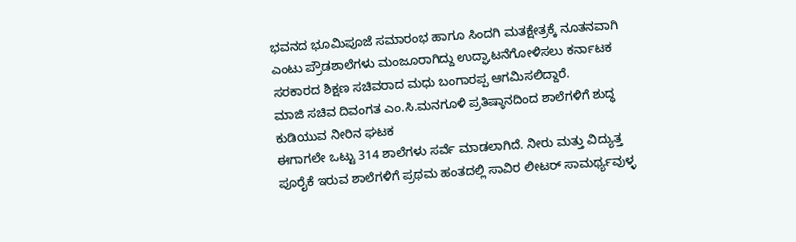ಭವನದ ಭೂಮಿಪೂಜೆ ಸಮಾರಂಭ ಹಾಗೂ ಸಿಂದಗಿ ಮತಕ್ಷೇತ್ರಕ್ಕೆ ನೂತನವಾಗಿ ಎಂಟು ಪ್ರೌಡಶಾಲೆಗಳು ಮಂಜೂರಾಗಿದ್ದು ಉದ್ಘಾಟನೆಗೋಳಿಸಲು ಕರ್ನಾಟಕ ಸರಕಾರದ ಶಿಕ್ಷಣ ಸಚಿವರಾದ ಮಧು ಬಂಗಾರಪ್ಪ ಆಗಮಿಸಲಿದ್ದಾರೆ.
ಮಾಜಿ ಸಚಿವ ದಿವಂಗತ ಎಂ.ಸಿ.ಮನಗೂಳಿ ಪ್ರತಿಷ್ಠಾನದಿಂದ ಶಾಲೆಗಳಿಗೆ ಶುದ್ಧ ಕುಡಿಯುವ ನೀರಿನ ಘಟಕ
ಈಗಾಗಲೇ ಒಟ್ಟು 314 ಶಾಲೆಗಳು ಸರ್ವೆ ಮಾಡಲಾಗಿದೆ. ನೀರು ಮತ್ತು ವಿದ್ಯುತ್ತ ಪೂರೈಕೆ ಇರುವ ಶಾಲೆಗಳಿಗೆ ಪ್ರಥಮ ಹಂತದಲ್ಲಿ ಸಾವಿರ ಲೀಟರ್ ಸಾಮರ್ಥ್ಯವುಳ್ಳ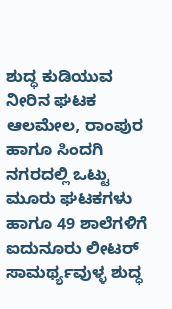ಶುದ್ಧ ಕುಡಿಯುವ ನೀರಿನ ಘಟಕ ಆಲಮೇಲ, ರಾಂಪುರ ಹಾಗೂ ಸಿಂದಗಿ ನಗರದಲ್ಲಿ ಒಟ್ಟು ಮೂರು ಘಟಕಗಳು ಹಾಗೂ 49 ಶಾಲೆಗಳಿಗೆ ಐದುನೂರು ಲೀಟರ್ ಸಾಮರ್ಥ್ಯವುಳ್ಳ ಶುದ್ಧ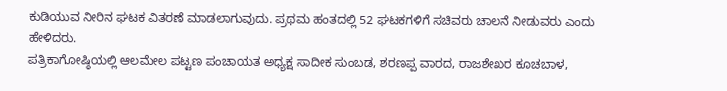ಕುಡಿಯುವ ನೀರಿನ ಘಟಕ ವಿತರಣೆ ಮಾಡಲಾಗುವುದು. ಪ್ರಥಮ ಹಂತದಲ್ಲಿ 52 ಘಟಕಗಳಿಗೆ ಸಚಿವರು ಚಾಲನೆ ನೀಡುವರು ಎಂದು ಹೇಳಿದರು.
ಪತ್ರಿಕಾಗೋಷ್ಠಿಯಲ್ಲಿ ಆಲಮೇಲ ಪಟ್ಟಣ ಪಂಚಾಯತ ಅಧ್ಯಕ್ಷ ಸಾದೀಕ ಸುಂಬಡ, ಶರಣಪ್ಪ ವಾರದ, ರಾಜಶೇಖರ ಕೂಚಬಾಳ,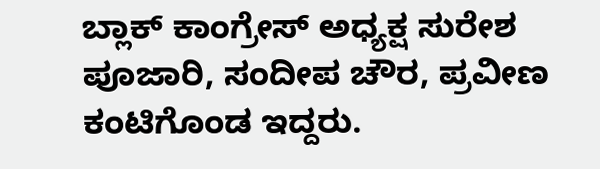ಬ್ಲಾಕ್ ಕಾಂಗ್ರೇಸ್ ಅಧ್ಯಕ್ಷ ಸುರೇಶ ಪೂಜಾರಿ, ಸಂದೀಪ ಚೌರ, ಪ್ರವೀಣ ಕಂಟಿಗೊಂಡ ಇದ್ದರು.